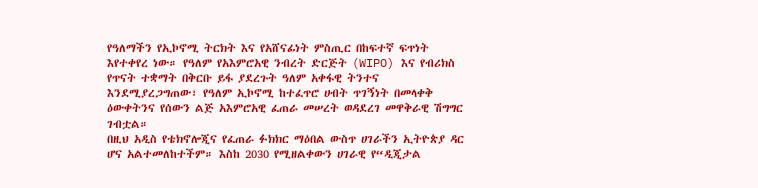የዓለማችን የኢኮኖሚ ትርክት እና የአሸናፊነት ምስጢር በከፍተኛ ፍጥነት እየተቀየረ ነው። የዓለም የአእምሮአዊ ንብረት ድርጅት (WIPO) እና የብሪክስ የጥናት ተቋማት በቅርቡ ይፋ ያደረጉት ዓለም አቀፋዊ ትንተና እንደሚያረጋግጠው፣ የዓለም ኢኮኖሚ ከተፈጥሮ ሀብት ጥገኝነት በመላቀቅ ዕውቀትንና የሰውን ልጅ አእምሮአዊ ፈጠራ መሠረት ወዳደረገ መዋቅራዊ ሽግግር ገብቷል።
በዚህ አዲስ የቴክኖሎጂና የፈጠራ ፉክክር ማዕበል ውስጥ ሀገራችን ኢትዮጵያ ዳር ሆና አልተመለከተችም። እስከ 2030 የሚዘልቀውን ሀገራዊ የ“ዲጂታል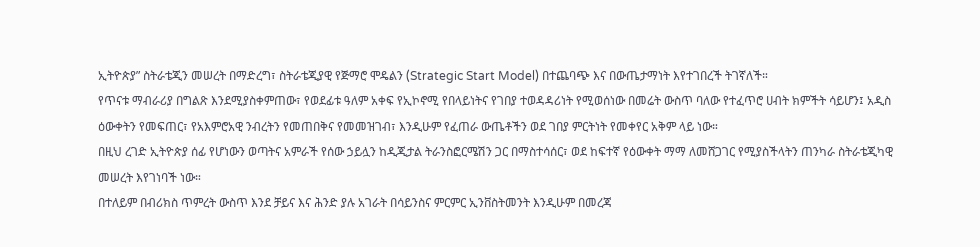ኢትዮጵያ” ስትራቴጂን መሠረት በማድረግ፣ ስትራቴጂያዊ የጅማሮ ሞዴልን (Strategic Start Model) በተጨባጭ እና በውጤታማነት እየተገበረች ትገኛለች።
የጥናቱ ማብራሪያ በግልጽ እንደሚያስቀምጠው፣ የወደፊቱ ዓለም አቀፍ የኢኮኖሚ የበላይነትና የገበያ ተወዳዳሪነት የሚወሰነው በመሬት ውስጥ ባለው የተፈጥሮ ሀብት ክምችት ሳይሆን፤ አዲስ ዕውቀትን የመፍጠር፣ የአእምሮአዊ ንብረትን የመጠበቅና የመመዝገብ፣ እንዲሁም የፈጠራ ውጤቶችን ወደ ገበያ ምርትነት የመቀየር አቅም ላይ ነው።
በዚህ ረገድ ኢትዮጵያ ሰፊ የሆነውን ወጣትና አምራች የሰው ኃይሏን ከዲጂታል ትራንስፎርሜሽን ጋር በማስተሳሰር፣ ወደ ከፍተኛ የዕውቀት ማማ ለመሸጋገር የሚያስችላትን ጠንካራ ስትራቴጂካዊ መሠረት እየገነባች ነው።
በተለይም በብሪክስ ጥምረት ውስጥ እንደ ቻይና እና ሕንድ ያሉ አገራት በሳይንስና ምርምር ኢንቨስትመንት እንዲሁም በመረጃ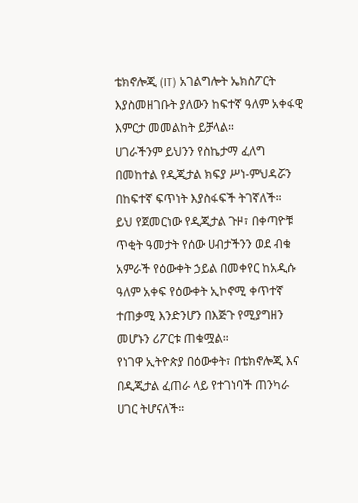ቴክኖሎጂ (IT) አገልግሎት ኤክስፖርት እያስመዘገቡት ያለውን ከፍተኛ ዓለም አቀፋዊ እምርታ መመልከት ይቻላል።
ሀገራችንም ይህንን የስኬታማ ፈለግ በመከተል የዲጂታል ክፍያ ሥነ-ምህዳሯን በከፍተኛ ፍጥነት እያስፋፍች ትገኛለች።
ይህ የጀመርነው የዲጂታል ጉዞ፣ በቀጣዮቹ ጥቂት ዓመታት የሰው ሀብታችንን ወደ ብቁ አምራች የዕውቀት ኃይል በመቀየር ከአዲሱ ዓለም አቀፍ የዕውቀት ኢኮኖሚ ቀጥተኛ ተጠቃሚ እንድንሆን በእጅጉ የሚያግዘን መሆኑን ሪፖርቱ ጠቁሟል።
የነገዋ ኢትዮጵያ በዕውቀት፣ በቴክኖሎጂ እና በዲጂታል ፈጠራ ላይ የተገነባች ጠንካራ ሀገር ትሆናለች።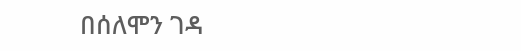በሰለሞን ገዳ